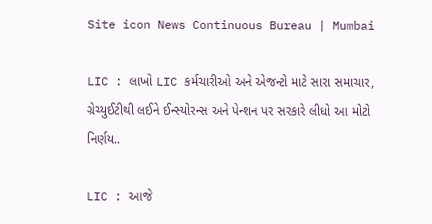Site icon News Continuous Bureau | Mumbai

LIC : લાખો LIC કર્મચારીઓ અને એજન્ટો માટે સારા સમાચાર, ગ્રેચ્યુઈટીથી લઈને ઈન્સ્યોરન્સ અને પેન્શન પર સરકારે લીધો આ મોટો નિર્ણય..

LIC : આજે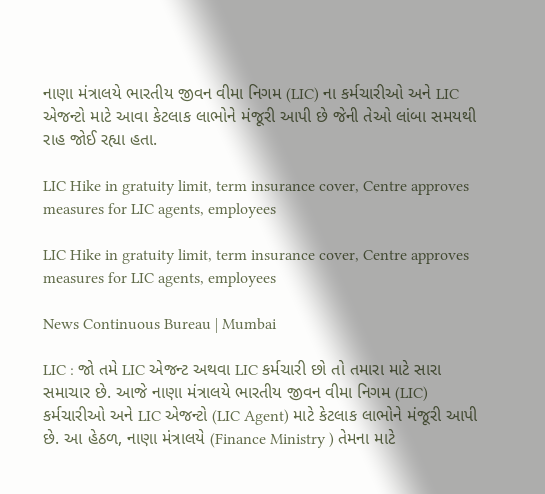નાણા મંત્રાલયે ભારતીય જીવન વીમા નિગમ (LIC) ના કર્મચારીઓ અને LIC એજન્ટો માટે આવા કેટલાક લાભોને મંજૂરી આપી છે જેની તેઓ લાંબા સમયથી રાહ જોઈ રહ્યા હતા.

LIC Hike in gratuity limit, term insurance cover, Centre approves measures for LIC agents, employees

LIC Hike in gratuity limit, term insurance cover, Centre approves measures for LIC agents, employees

News Continuous Bureau | Mumbai

LIC : જો તમે LIC એજન્ટ અથવા LIC કર્મચારી છો તો તમારા માટે સારા સમાચાર છે. આજે નાણા મંત્રાલયે ભારતીય જીવન વીમા નિગમ (LIC) કર્મચારીઓ અને LIC એજન્ટો (LIC Agent) માટે કેટલાક લાભોને મંજૂરી આપી છે. આ હેઠળ, નાણા મંત્રાલયે (Finance Ministry ) તેમના માટે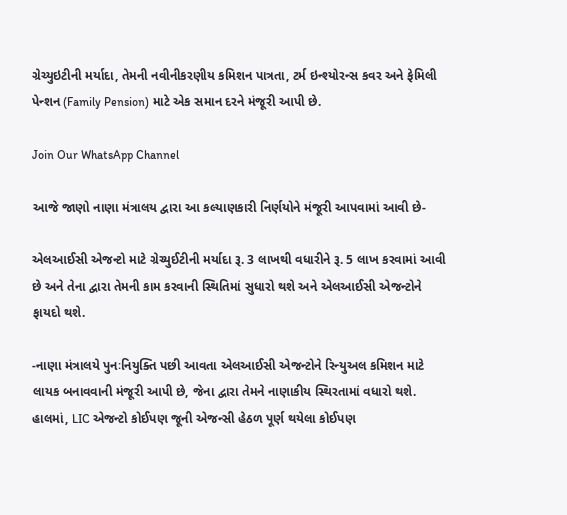ગ્રેચ્યુઇટીની મર્યાદા, તેમની નવીનીકરણીય કમિશન પાત્રતા, ટર્મ ઇન્શ્યોરન્સ કવર અને ફેમિલી પેન્શન (Family Pension) માટે એક સમાન દરને મંજૂરી આપી છે.

Join Our WhatsApp Channel

આજે જાણો નાણા મંત્રાલય દ્વારા આ કલ્યાણકારી નિર્ણયોને મંજૂરી આપવામાં આવી છે-

એલઆઈસી એજન્ટો માટે ગ્રેચ્યુઈટીની મર્યાદા રૂ. 3 લાખથી વધારીને રૂ. 5 લાખ કરવામાં આવી છે અને તેના દ્વારા તેમની કામ કરવાની સ્થિતિમાં સુધારો થશે અને એલઆઈસી એજન્ટોને ફાયદો થશે.

-નાણા મંત્રાલયે પુનઃનિયુક્તિ પછી આવતા એલઆઈસી એજન્ટોને રિન્યુઅલ કમિશન માટે લાયક બનાવવાની મંજૂરી આપી છે, જેના દ્વારા તેમને નાણાકીય સ્થિરતામાં વધારો થશે. હાલમાં, LIC એજન્ટો કોઈપણ જૂની એજન્સી હેઠળ પૂર્ણ થયેલા કોઈપણ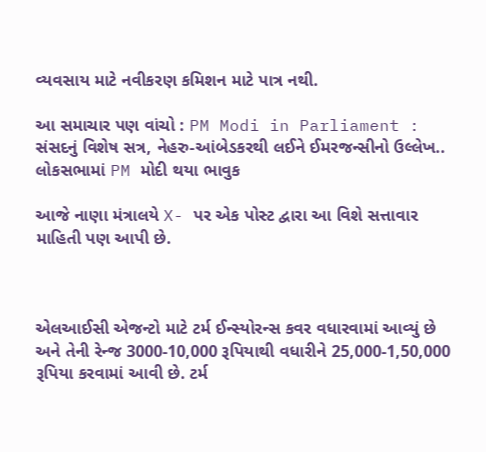વ્યવસાય માટે નવીકરણ કમિશન માટે પાત્ર નથી.

આ સમાચાર પણ વાંચો : PM Modi in Parliament : સંસદનું વિશેષ સત્ર, નેહરુ-આંબેડકરથી લઈને ઈમરજન્સીનો ઉલ્લેખ.. લોકસભામાં PM મોદી થયા ભાવુક

આજે નાણા મંત્રાલયે X- પર એક પોસ્ટ દ્વારા આ વિશે સત્તાવાર માહિતી પણ આપી છે.



એલઆઈસી એજન્ટો માટે ટર્મ ઈન્સ્યોરન્સ કવર વધારવામાં આવ્યું છે અને તેની રેન્જ 3000-10,000 રૂપિયાથી વધારીને 25,000-1,50,000 રૂપિયા કરવામાં આવી છે. ટર્મ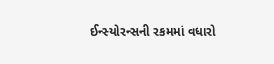ઈન્સ્યોરન્સની રકમમાં વધારો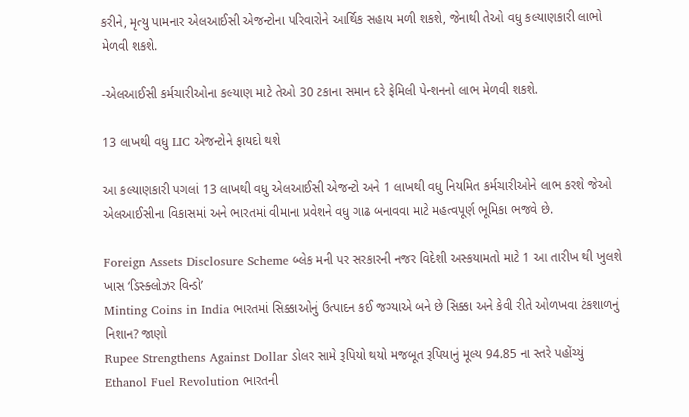કરીને, મૃત્યુ પામનાર એલઆઈસી એજન્ટોના પરિવારોને આર્થિક સહાય મળી શકશે, જેનાથી તેઓ વધુ કલ્યાણકારી લાભો મેળવી શકશે.

-એલઆઈસી કર્મચારીઓના કલ્યાણ માટે તેઓ 30 ટકાના સમાન દરે ફેમિલી પેન્શનનો લાભ મેળવી શકશે.

13 લાખથી વધુ LIC એજન્ટોને ફાયદો થશે

આ કલ્યાણકારી પગલાં 13 લાખથી વધુ એલઆઈસી એજન્ટો અને 1 લાખથી વધુ નિયમિત કર્મચારીઓને લાભ કરશે જેઓ એલઆઈસીના વિકાસમાં અને ભારતમાં વીમાના પ્રવેશને વધુ ગાઢ બનાવવા માટે મહત્વપૂર્ણ ભૂમિકા ભજવે છે.

Foreign Assets Disclosure Scheme બ્લેક મની પર સરકારની નજર વિદેશી અસ્કયામતો માટે 1 આ તારીખ થી ખુલશે ખાસ ‘ડિસ્ક્લોઝર વિન્ડો’
Minting Coins in India ભારતમાં સિક્કાઓનું ઉત્પાદન કઈ જગ્યાએ બને છે સિક્કા અને કેવી રીતે ઓળખવા ટંકશાળનું નિશાન? જાણો
Rupee Strengthens Against Dollar ડોલર સામે રૂપિયો થયો મજબૂત રૂપિયાનું મૂલ્ય 94.85 ના સ્તરે પહોંચ્યું
Ethanol Fuel Revolution ભારતની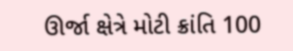ઊર્જા ક્ષેત્રે મોટી ક્રાંતિ 100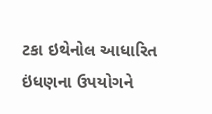ટકા ઇથેનોલ આધારિત ઇંધણના ઉપયોગને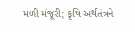મળી મંજૂરી; કૃષિ અર્થતંત્રને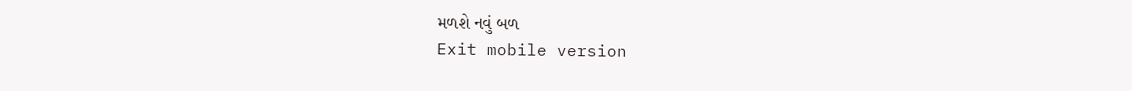મળશે નવું બળ
Exit mobile version